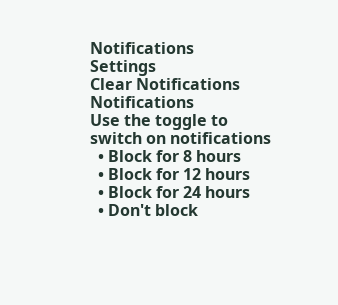Notifications
Settings
Clear Notifications
Notifications
Use the toggle to switch on notifications
  • Block for 8 hours
  • Block for 12 hours
  • Block for 24 hours
  • Don't block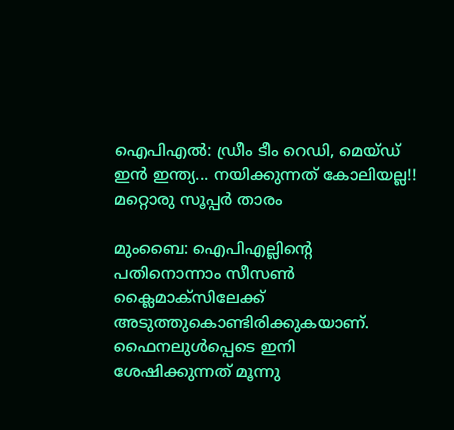ഐപിഎല്‍: ഡ്രീം ടീം റെഡി, മെയ്ഡ് ഇന്‍ ഇന്ത്യ... നയിക്കുന്നത് കോലിയല്ല!! മറ്റൊരു സൂപ്പര്‍ താരം

മുംബൈ: ഐപിഎല്ലിന്റെ പതിനൊന്നാം സീസണ്‍ ക്ലൈമാക്‌സിലേക്ക് അടുത്തുകൊണ്ടിരിക്കുകയാണ്. ഫൈനലുള്‍പ്പെടെ ഇനി ശേഷിക്കുന്നത് മൂന്നു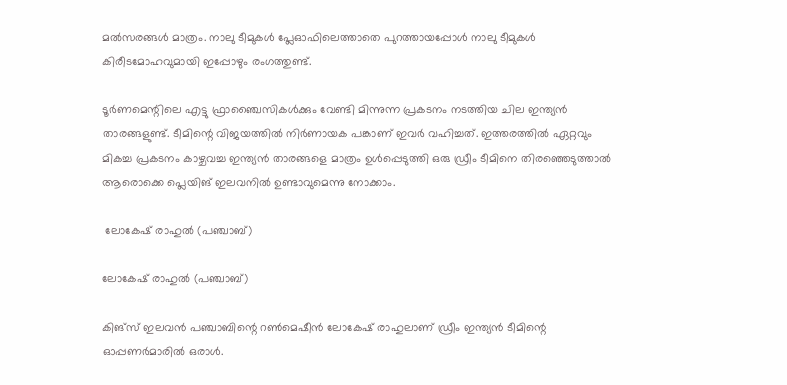മല്‍സരങ്ങള്‍ മാത്രം. നാലു ടീമുകള്‍ പ്ലേഓഫിലെത്താതെ പുറത്തായപ്പോള്‍ നാലു ടീമുകള്‍ കിരീടമോഹവുമായി ഇപ്പോഴും രംഗത്തുണ്ട്.

ടൂര്‍ണമെന്റിലെ എട്ടു ഫ്രാഞ്ചൈസികള്‍ക്കും വേണ്ടി മിന്നുന്ന പ്രകടനം നടത്തിയ ചില ഇന്ത്യന്‍ താരങ്ങളുണ്ട്. ടീമിന്റെ വിജയത്തില്‍ നിര്‍ണായക പങ്കാണ് ഇവര്‍ വഹിച്ചത്. ഇത്തരത്തില്‍ ഏറ്റവും മികച്ച പ്രകടനം കാഴ്ചവച്ച ഇന്ത്യന്‍ താരങ്ങളെ മാത്രം ഉള്‍പ്പെടുത്തി ഒരു ഡ്രീം ടീമിനെ തിരഞ്ഞെടുത്താല്‍ ആരൊക്കെ പ്ലെയിങ് ഇലവനില്‍ ഉണ്ടാവുമെന്നു നോക്കാം.

 ലോകേഷ് രാഹുല്‍ (പഞ്ചാബ്)

ലോകേഷ് രാഹുല്‍ (പഞ്ചാബ്)

കിങ്‌സ് ഇലവന്‍ പഞ്ചാബിന്റെ റണ്‍മെഷീന്‍ ലോകേഷ് രാഹുലാണ് ഡ്രീം ഇന്ത്യന്‍ ടീമിന്റെ ഓപ്പണര്‍മാരില്‍ ഒരാള്‍.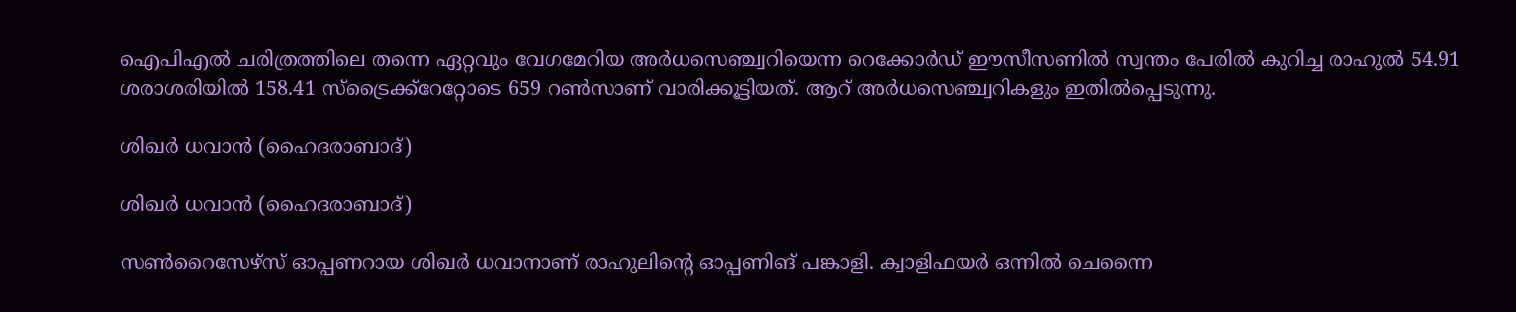ഐപിഎല്‍ ചരിത്രത്തിലെ തന്നെ ഏറ്റവും വേഗമേറിയ അര്‍ധസെഞ്ച്വറിയെന്ന റെക്കോര്‍ഡ് ഈസീസണില്‍ സ്വന്തം പേരില്‍ കുറിച്ച രാഹുല്‍ 54.91 ശരാശരിയില്‍ 158.41 സ്‌ട്രൈക്ക്‌റേറ്റോടെ 659 റണ്‍സാണ് വാരിക്കൂട്ടിയത്. ആറ് അര്‍ധസെഞ്ച്വറികളും ഇതില്‍പ്പെടുന്നു.

ശിഖര്‍ ധവാന്‍ (ഹൈദരാബാദ്)

ശിഖര്‍ ധവാന്‍ (ഹൈദരാബാദ്)

സണ്‍റൈസേഴ്‌സ് ഓപ്പണറായ ശിഖര്‍ ധവാനാണ് രാഹുലിന്റെ ഓപ്പണിങ് പങ്കാളി. ക്വാളിഫയര്‍ ഒന്നില്‍ ചെന്നൈ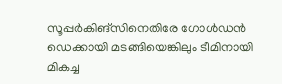സൂപ്പര്‍കിങ്‌സിനെതിരേ ഗോള്‍ഡന്‍ ഡെക്കായി മടങ്ങിയെങ്കിലും ടീമിനായി മികച്ച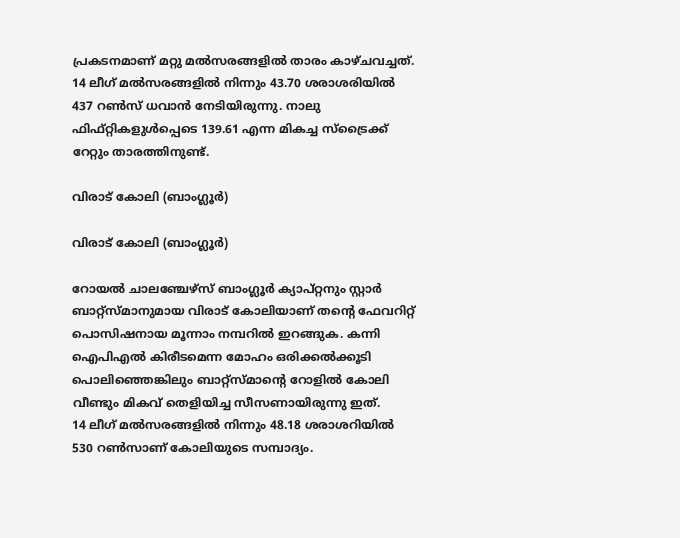പ്രകടനമാണ് മറ്റു മല്‍സരങ്ങളില്‍ താരം കാഴ്ചവച്ചത്.
14 ലീഗ് മല്‍സരങ്ങളില്‍ നിന്നും 43.70 ശരാശരിയില്‍ 437 റണ്‍സ് ധവാന്‍ നേടിയിരുന്നു. നാലു ഫിഫ്റ്റികളുള്‍പ്പെടെ 139.61 എന്ന മികച്ച സ്‌ട്രൈക്ക് റേറ്റും താരത്തിനുണ്ട്.

വിരാട് കോലി (ബാംഗ്ലൂര്‍)

വിരാട് കോലി (ബാംഗ്ലൂര്‍)

റോയല്‍ ചാലഞ്ചേഴ്‌സ് ബാംഗ്ലൂര്‍ ക്യാപ്റ്റനും സ്റ്റാര്‍ ബാറ്റ്‌സ്മാനുമായ വിരാട് കോലിയാണ് തന്റെ ഫേവറിറ്റ് പൊസിഷനായ മൂന്നാം നമ്പറില്‍ ഇറങ്ങുക. കന്നി ഐപിഎല്‍ കിരീടമെന്ന മോഹം ഒരിക്കല്‍ക്കൂടി പൊലിഞ്ഞെങ്കിലും ബാറ്റ്‌സ്മാന്റെ റോളില്‍ കോലി വീണ്ടും മികവ് തെളിയിച്ച സീസണായിരുന്നു ഇത്.
14 ലീഗ് മല്‍സരങ്ങളില്‍ നിന്നും 48.18 ശരാശറിയില്‍ 530 റണ്‍സാണ് കോലിയുടെ സമ്പാദ്യം.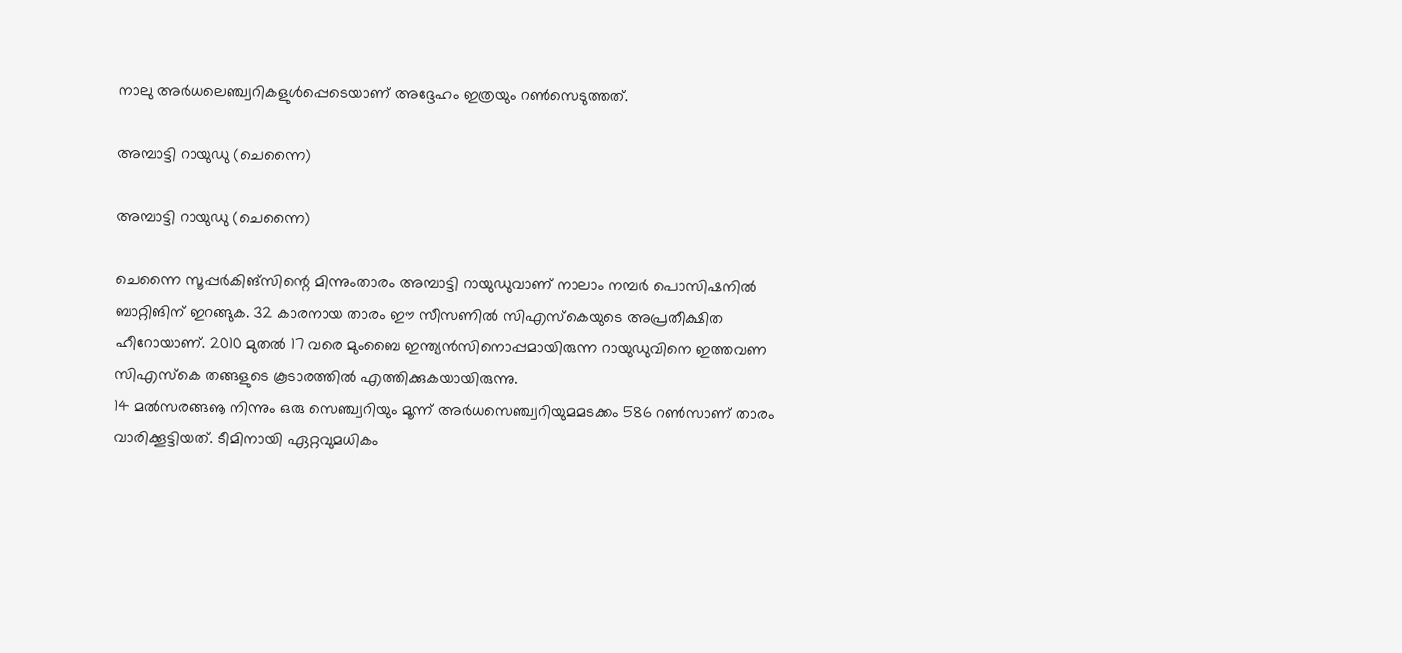നാലു അര്‍ധലെഞ്ച്വറികളുള്‍പ്പെടെയാണ് അദ്ദേഹം ഇത്രയും റണ്‍സെടുത്തത്.

അമ്പാട്ടി റായുഡു (ചെന്നൈ)

അമ്പാട്ടി റായുഡു (ചെന്നൈ)

ചെന്നൈ സൂപ്പര്‍കിങ്‌സിന്റെ മിന്നുംതാരം അമ്പാട്ടി റായുഡുവാണ് നാലാം നമ്പര്‍ പൊസിഷനില്‍ ബാറ്റിങിന് ഇറങ്ങുക. 32 കാരനായ താരം ഈ സീസണില്‍ സിഎസ്‌കെയുടെ അപ്രതീക്ഷിത ഹീറോയാണ്. 2010 മുതല്‍ 17 വരെ മുംബൈ ഇന്ത്യന്‍സിനൊപ്പമായിരുന്ന റായുഡുവിനെ ഇത്തവണ സിഎസ്‌കെ തങ്ങളുടെ കൂടാരത്തില്‍ എത്തിക്കുകയായിരുന്നു.
14 മല്‍സരങ്ങൡ നിന്നും ഒരു സെഞ്ച്വറിയും മൂന്ന് അര്‍ധസെഞ്ച്വറിയുമമടക്കം 586 റണ്‍സാണ് താരം വാരിക്കൂട്ടിയത്. ടീമിനായി ഏറ്റവുമധികം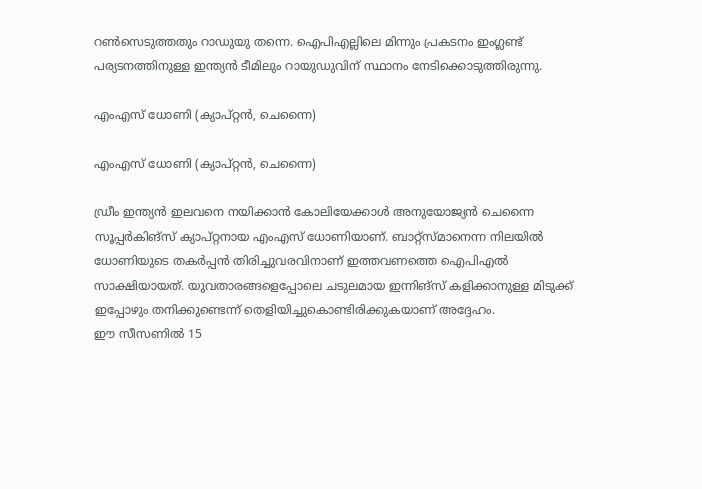റണ്‍സെടുത്തതും റാഡുയു തന്നെ. ഐപിഎല്ലിലെ മിന്നും പ്രകടനം ഇംഗ്ലണ്ട് പര്യടനത്തിനുള്ള ഇന്ത്യന്‍ ടീമിലും റായുഡുവിന് സ്ഥാനം നേടിക്കൊടുത്തിരുന്നു.

എംഎസ് ധോണി (ക്യാപ്റ്റന്‍, ചെന്നൈ)

എംഎസ് ധോണി (ക്യാപ്റ്റന്‍, ചെന്നൈ)

ഡ്രീം ഇന്ത്യന്‍ ഇലവനെ നയിക്കാന്‍ കോലിയേക്കാള്‍ അനുയോജ്യന്‍ ചെന്നൈ സൂപ്പര്‍കിങ്‌സ് ക്യാപ്റ്റനായ എംഎസ് ധോണിയാണ്. ബാറ്റ്‌സ്മാനെന്ന നിലയില്‍ ധോണിയുടെ തകര്‍പ്പന്‍ തിരിച്ചുവരവിനാണ് ഇത്തവണത്തെ ഐപിഎല്‍ സാക്ഷിയായത്. യുവതാരങ്ങളെപ്പോലെ ചടുലമായ ഇന്നിങ്‌സ് കളിക്കാനുള്ള മിടുക്ക് ഇപ്പോഴും തനിക്കുണ്ടെന്ന് തെളിയിച്ചുകൊണ്ടിരിക്കുകയാണ് അദ്ദേഹം.
ഈ സീസണില്‍ 15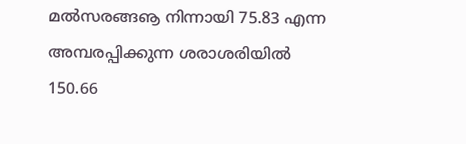മല്‍സരങ്ങൡ നിന്നായി 75.83 എന്ന അമ്പരപ്പിക്കുന്ന ശരാശരിയില്‍ 150.66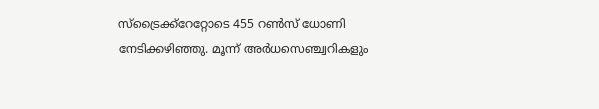സ്‌ട്രൈക്ക്‌റേറ്റോടെ 455 റണ്‍സ് ധോണി നേടിക്കഴിഞ്ഞു. മൂന്ന് അര്‍ധസെഞ്ച്വറികളും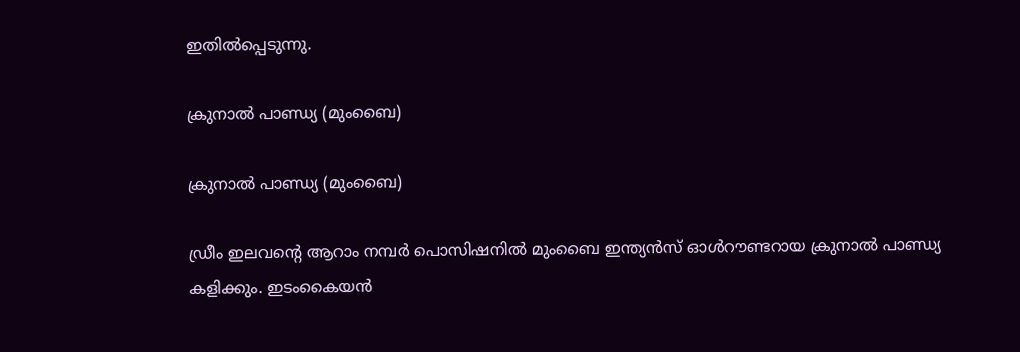ഇതില്‍പ്പെടുന്നു.

ക്രുനാല്‍ പാണ്ഡ്യ (മുംബൈ)

ക്രുനാല്‍ പാണ്ഡ്യ (മുംബൈ)

ഡ്രീം ഇലവന്റെ ആറാം നമ്പര്‍ പൊസിഷനില്‍ മുംബൈ ഇന്ത്യന്‍സ് ഓള്‍റൗണ്ടറായ ക്രുനാല്‍ പാണ്ഡ്യ കളിക്കും. ഇടംകൈയന്‍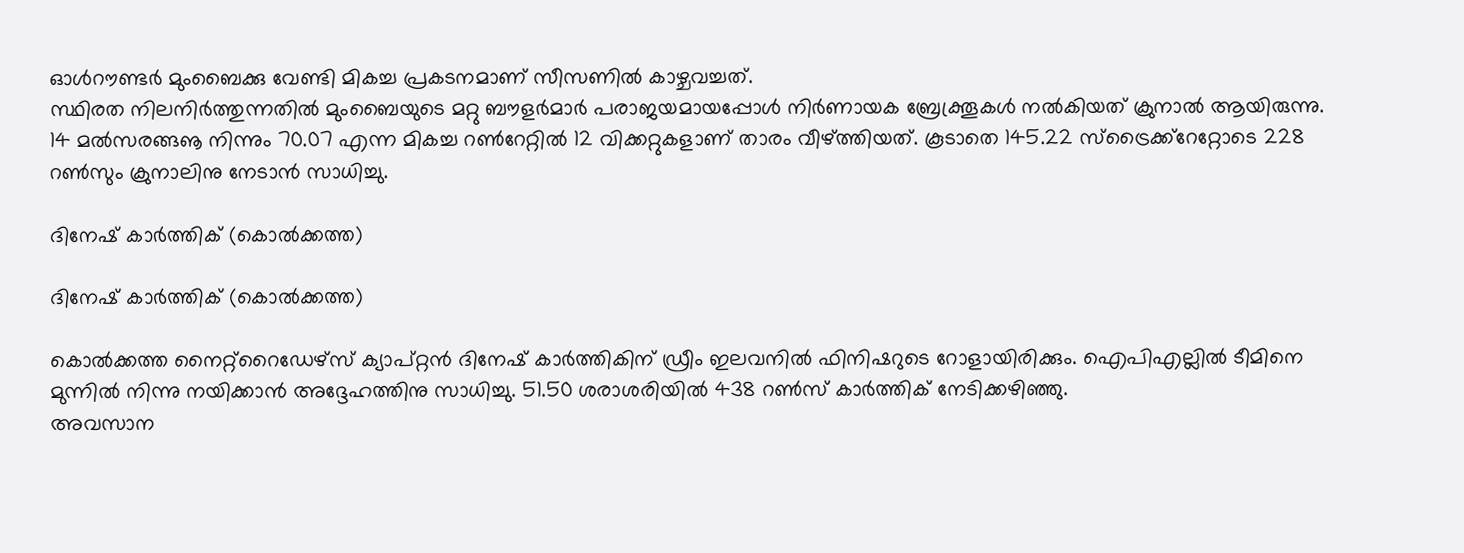ഓള്‍റൗണ്ടര്‍ മുംബൈക്കു വേണ്ടി മികച്ച പ്രകടനമാണ് സീസണില്‍ കാഴ്ചവച്ചത്.
സ്ഥിരത നിലനിര്‍ത്തുന്നതില്‍ മുംബൈയുടെ മറ്റു ബൗളര്‍മാര്‍ പരാജയമായപ്പോള്‍ നിര്‍ണായക ബ്രേക്ത്രൂകള്‍ നല്‍കിയത് ക്രുനാല്‍ ആയിരുന്നു. 14 മല്‍സരങ്ങൡ നിന്നും 70.07 എന്ന മികച്ച റണ്‍റേറ്റില്‍ 12 വിക്കറ്റുകളാണ് താരം വീഴ്ത്തിയത്. കൂടാതെ 145.22 സ്‌ട്രൈക്ക്‌റേറ്റോടെ 228 റണ്‍സും ക്രുനാലിനു നേടാന്‍ സാധിച്ചു.

ദിനേഷ് കാര്‍ത്തിക് (കൊല്‍ക്കത്ത)

ദിനേഷ് കാര്‍ത്തിക് (കൊല്‍ക്കത്ത)

കൊല്‍ക്കത്ത നൈറ്റ്‌റൈഡേഴ്‌സ് ക്യാപ്റ്റന്‍ ദിനേഷ് കാര്‍ത്തികിന് ഡ്രീം ഇലവനില്‍ ഫിനിഷറുടെ റോളായിരിക്കും. ഐപിഎല്ലില്‍ ടീമിനെ മുന്നില്‍ നിന്നു നയിക്കാന്‍ അദ്ദേഹത്തിനു സാധിച്ചു. 51.50 ശരാശരിയില്‍ 438 റണ്‍സ് കാര്‍ത്തിക് നേടിക്കഴിഞ്ഞു.
അവസാന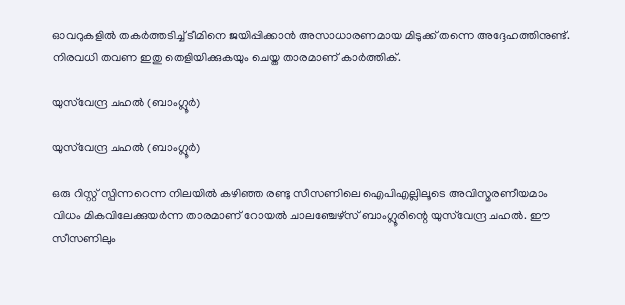ഓവറുകളില്‍ തകര്‍ത്തടിച്ച് ടീമിനെ ജയിപ്പിക്കാന്‍ അസാധാരണമായ മിടുക്ക് തന്നെ അദ്ദേഹത്തിനുണ്ട്. നിരവധി തവണ ഇതു തെളിയിക്കുകയും ചെയ്ത താരമാണ് കാര്‍ത്തിക്.

യുസ്‌വേന്ദ്ര ചഹല്‍ (ബാംഗ്ലൂര്‍)

യുസ്‌വേന്ദ്ര ചഹല്‍ (ബാംഗ്ലൂര്‍)

ഒരു റിസ്റ്റ് സ്പിന്നറെന്ന നിലയില്‍ കഴിഞ്ഞ രണ്ടു സീസണിലെ ഐപിഎല്ലിലൂടെ അവിസ്മരണീയമാം വിധം മികവിലേക്കുയര്‍ന്ന താരമാണ് റോയല്‍ ചാലഞ്ചേഴ്‌സ് ബാംഗ്ലൂരിന്റെ യുസ്‌വേന്ദ്ര ചഹല്‍. ഈ സീസണിലും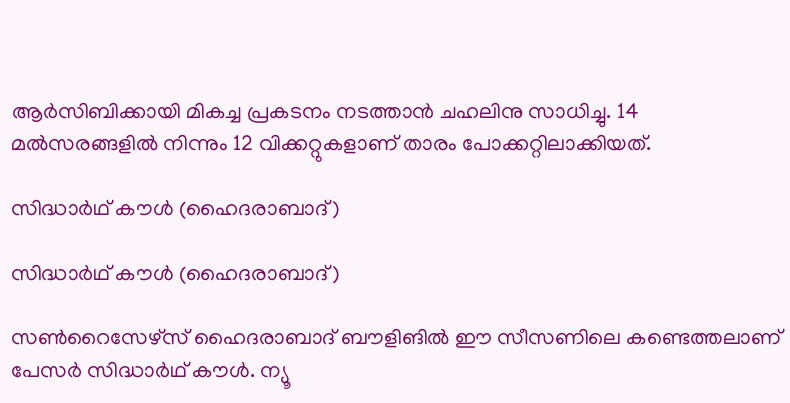ആര്‍സിബിക്കായി മികച്ച പ്രകടനം നടത്താന്‍ ചഹലിനു സാധിച്ചു. 14 മല്‍സരങ്ങളില്‍ നിന്നും 12 വിക്കറ്റുകളാണ് താരം പോക്കറ്റിലാക്കിയത്.

സിദ്ധാര്‍ഥ് കൗള്‍ (ഹൈദരാബാദ്)

സിദ്ധാര്‍ഥ് കൗള്‍ (ഹൈദരാബാദ്)

സണ്‍റൈസേഴ്‌സ് ഹൈദരാബാദ് ബൗളിങില്‍ ഈ സീസണിലെ കണ്ടെത്തലാണ് പേസര്‍ സിദ്ധാര്‍ഥ് കൗള്‍. ന്യൂ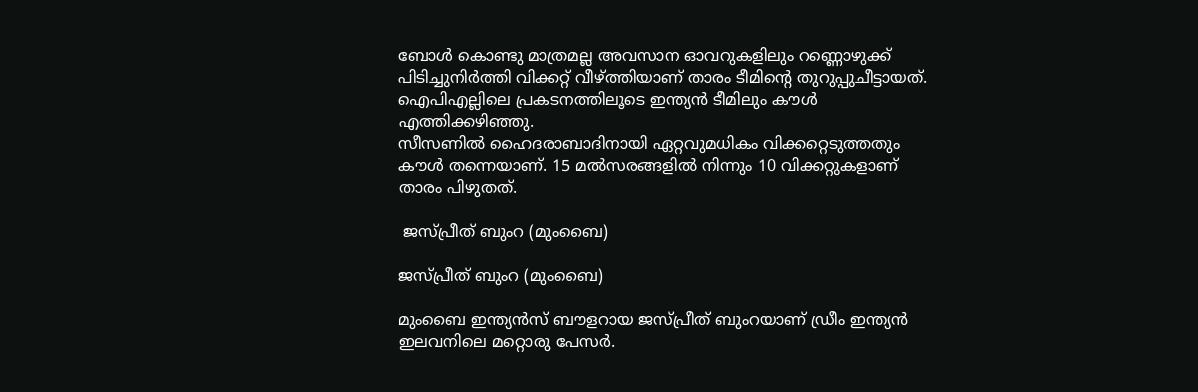ബോള്‍ കൊണ്ടു മാത്രമല്ല അവസാന ഓവറുകളിലും റണ്ണൊഴുക്ക് പിടിച്ചുനിര്‍ത്തി വിക്കറ്റ് വീഴ്ത്തിയാണ് താരം ടീമിന്റെ തുറുപ്പുചീട്ടായത്. ഐപിഎല്ലിലെ പ്രകടനത്തിലൂടെ ഇന്ത്യന്‍ ടീമിലും കൗള്‍ എത്തിക്കഴിഞ്ഞു.
സീസണില്‍ ഹൈദരാബാദിനായി ഏറ്റവുമധികം വിക്കറ്റെടുത്തതും കൗള്‍ തന്നെയാണ്. 15 മല്‍സരങ്ങളില്‍ നിന്നും 10 വിക്കറ്റുകളാണ് താരം പിഴുതത്.

 ജസ്പ്രീത് ബുംറ (മുംബൈ)

ജസ്പ്രീത് ബുംറ (മുംബൈ)

മുംബൈ ഇന്ത്യന്‍സ് ബൗളറായ ജസ്പ്രീത് ബുംറയാണ് ഡ്രീം ഇന്ത്യന്‍ ഇലവനിലെ മറ്റൊരു പേസര്‍.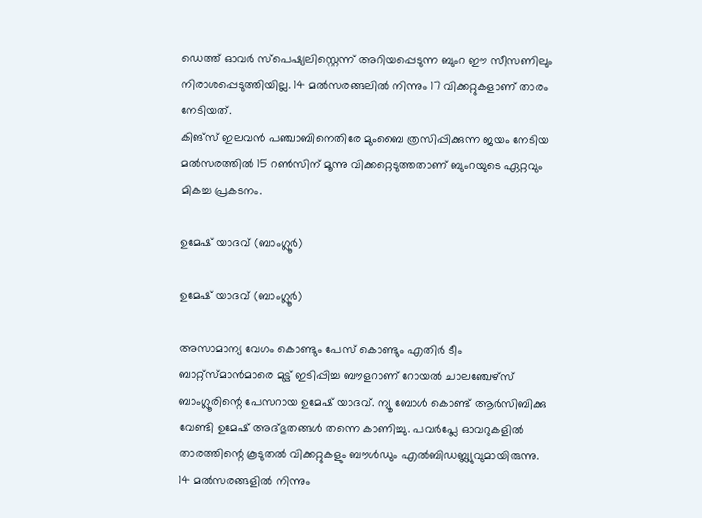ഡെത്ത് ഓവര്‍ സ്‌പെഷ്യലിസ്റ്റെന്ന് അറിയപ്പെടുന്ന ബുംറ ഈ സീസണിലും നിരാശപ്പെടുത്തിയില്ല. 14 മല്‍സരങ്ങലില്‍ നിന്നും 17 വിക്കറ്റുകളാണ് താരം നേടിയത്.
കിങ്‌സ് ഇലവന്‍ പഞ്ചാബിനെതിരേ മുംബൈ ത്രസിപ്പിക്കുന്ന ജയം നേടിയ മല്‍സരത്തില്‍ 15 റണ്‍സിന് മൂന്നു വിക്കറ്റെടുത്തതാണ് ബുംറയുടെ ഏറ്റവും മികച്ച പ്രകടനം.

ഉമേഷ് യാദവ് (ബാംഗ്ലൂര്‍)

ഉമേഷ് യാദവ് (ബാംഗ്ലൂര്‍)

അസാമാന്യ വേഗം കൊണ്ടും പേസ് കൊണ്ടും എതിര്‍ ടീം ബാറ്റ്‌സ്മാന്‍മാരെ മുട്ട് ഇടിപ്പിച്ച ബൗളറാണ് റോയല്‍ ചാലഞ്ചേഴ്‌സ് ബാംഗ്ലൂരിന്റെ പേസറായ ഉമേഷ് യാദവ്. ന്യൂ ബോള്‍ കൊണ്ട് ആര്‍സിബിക്കു വേണ്ടി ഉമേഷ് അദ്ഭുതങ്ങള്‍ തന്നെ കാണിച്ചു. പവര്‍പ്ലേ ഓവറുകളില്‍ താരത്തിന്റെ കൂടുതല്‍ വിക്കറ്റുകളും ബൗള്‍ഡും എല്‍ബിഡബ്ല്യുവുമായിരുന്നു. 14 മല്‍സരങ്ങളില്‍ നിന്നും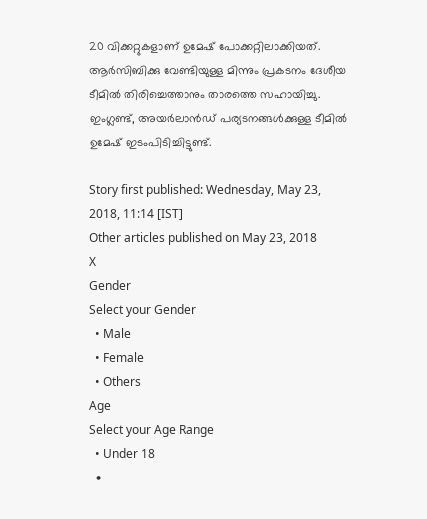20 വിക്കറ്റുകളാണ് ഉമേഷ് പോക്കറ്റിലാക്കിയത്.
ആര്‍സിബിക്കു വേണ്ടിയുള്ള മിന്നും പ്രകടനം ദേശീയ ടീമില്‍ തിരിച്ചെത്താനും താരത്തെ സഹായിച്ചു. ഇംഗ്ലണ്ട്, അയര്‍ലാന്‍ഡ് പര്യടനങ്ങള്‍ക്കുള്ള ടീമില്‍ ഉമേഷ് ഇടംപിടിച്ചിട്ടുണ്ട്.

Story first published: Wednesday, May 23, 2018, 11:14 [IST]
Other articles published on May 23, 2018
X
Gender
Select your Gender
  • Male
  • Female
  • Others
Age
Select your Age Range
  • Under 18
  •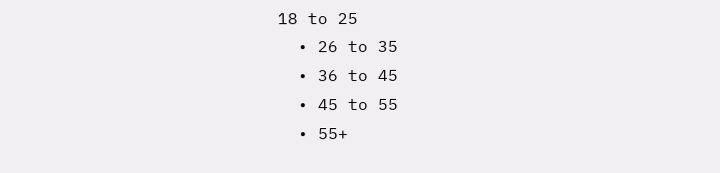18 to 25
  • 26 to 35
  • 36 to 45
  • 45 to 55
  • 55+